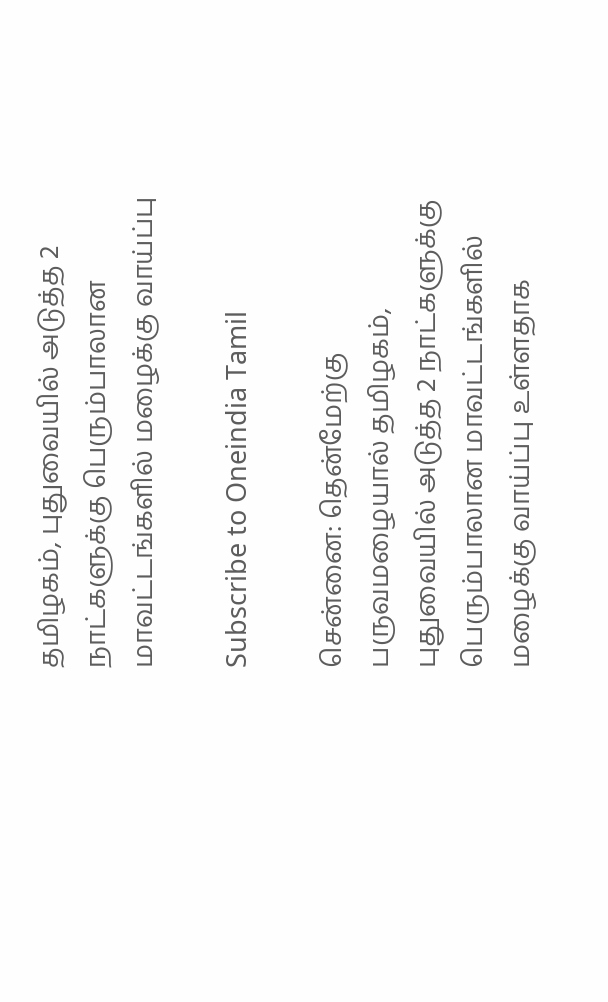தமிழகம், புதுவையில் அடுத்த 2 நாட்களுக்கு பெரும்பாலான மாவட்டங்களில் மழைக்கு வாய்ப்பு

Subscribe to Oneindia Tamil

சென்னை: தென்மேற்கு பருவமழையால் தமிழகம், புதுவையில் அடுத்த 2 நாட்களுக்கு பெரும்பாலான மாவட்டங்களில் மழைக்கு வாய்ப்பு உள்ளதாக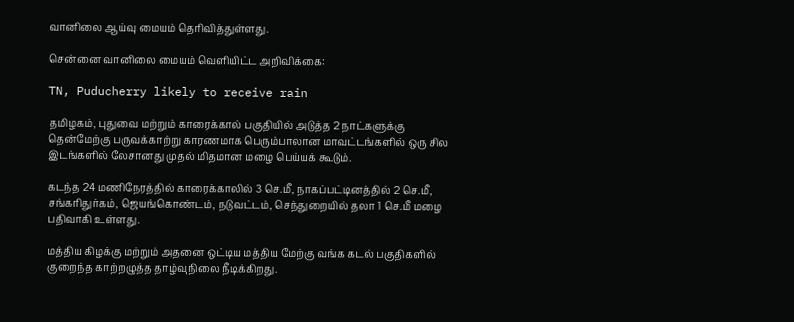வானிலை ஆய்வு மையம் தெரிவித்துள்ளது.

சென்னை வானிலை மையம் வெளியிட்ட அறிவிக்கை:

TN, Puducherry likely to receive rain

தமிழகம், புதுவை மற்றும் காரைக்கால் பகுதியில் அடுத்த 2 நாட்களுக்கு தென்மேற்கு பருவக்காற்று காரணமாக பெரும்பாலான மாவட்டங்களில் ஒரு சில இடங்களில் லேசானது முதல் மிதமான மழை பெய்யக் கூடும்.

கடந்த 24 மணிநேரத்தில் காரைக்காலில் 3 செ.மீ, நாகப்பட்டினத்தில் 2 செ.மீ, சங்கரிதுர்கம், ஜெயங்கொண்டம், நடுவட்டம், செந்துறையில் தலா 1 செ.மீ மழை பதிவாகி உள்ளது.

மத்திய கிழக்கு மற்றும் அதனை ஒட்டிய மத்திய மேற்கு வங்க கடல் பகுதிகளில் குறைந்த காற்றழுத்த தாழ்வுநிலை நீடிக்கிறது.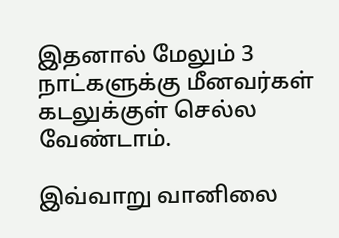இதனால் மேலும் 3 நாட்களுக்கு மீனவர்கள் கடலுக்குள் செல்ல வேண்டாம்.

இவ்வாறு வானிலை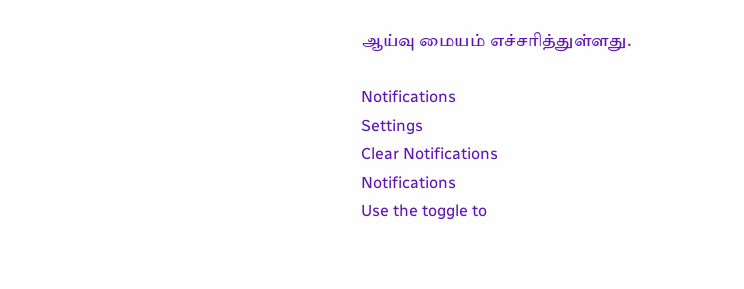ஆய்வு மையம் எச்சரித்துள்ளது.

Notifications
Settings
Clear Notifications
Notifications
Use the toggle to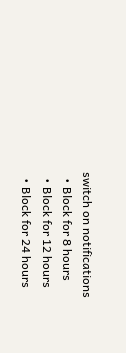switch on notifications
  • Block for 8 hours
  • Block for 12 hours
  • Block for 24 hours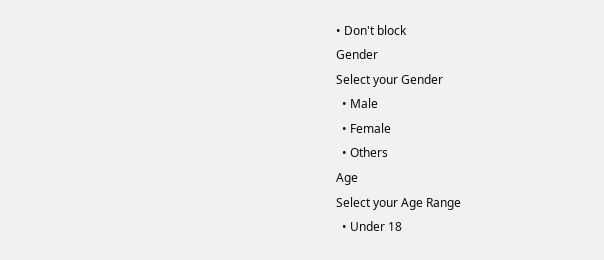• Don't block
Gender
Select your Gender
  • Male
  • Female
  • Others
Age
Select your Age Range
  • Under 18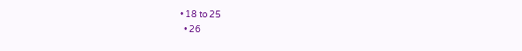• 18 to 25
  • 26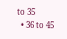to 35
  • 36 to 45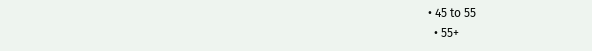• 45 to 55
  • 55+